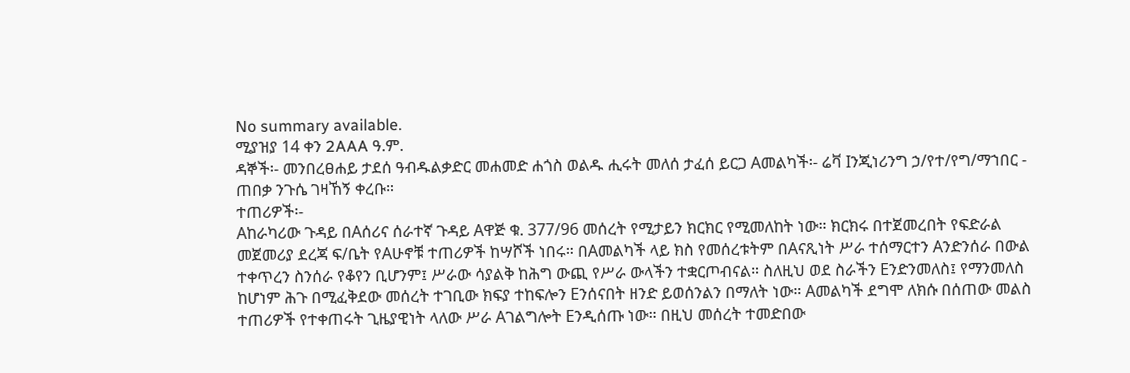No summary available.
ሚያዝያ 14 ቀን 2AAA ዓ.ም.
ዳኞች፡- መንበረፀሐይ ታደሰ ዓብዱልቃድር መሐመድ ሐጎስ ወልዱ ሒሩት መለሰ ታፈሰ ይርጋ Aመልካች፡- ሬቫ Iንጂነሪንግ ኃ/የተ/የግ/ማኀበር - ጠበቃ ንጉሴ ገዛኸኝ ቀረቡ።
ተጠሪዎች፡-
Aከራካሪው ጉዳይ በAሰሪና ሰራተኛ ጉዳይ Aዋጅ ቁ. 377/96 መሰረት የሚታይን ክርክር የሚመለከት ነው። ክርክሩ በተጀመረበት የፍድራል መጀመሪያ ደረጃ ፍ/ቤት የAሁኖቹ ተጠሪዎች ከሣሾች ነበሩ። በAመልካች ላይ ክስ የመሰረቱትም በAናጺነት ሥራ ተሰማርተን Aንድንሰራ በውል ተቀጥረን ስንሰራ የቆየን ቢሆንም፤ ሥራው ሳያልቅ ከሕግ ውጪ የሥራ ውላችን ተቋርጦብናል። ስለዚህ ወደ ስራችን Eንድንመለስ፤ የማንመለስ ከሆነም ሕጉ በሚፈቅደው መሰረት ተገቢው ክፍያ ተከፍሎን Eንሰናበት ዘንድ ይወሰንልን በማለት ነው። Aመልካች ደግሞ ለክሱ በሰጠው መልስ ተጠሪዎች የተቀጠሩት ጊዜያዊነት ላለው ሥራ Aገልግሎት Eንዲሰጡ ነው። በዚህ መሰረት ተመድበው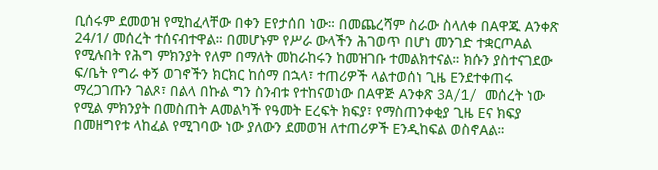ቢሰሩም ደመወዝ የሚከፈላቸው በቀን Eየታሰበ ነው። በመጨረሻም ስራው ስላለቀ በAዋጁ Aንቀጽ 24/1/ መሰረት ተሰናብተዋል። በመሆኑም የሥራ ውላችን ሕገወጥ በሆነ መንገድ ተቋርጦAል የሚሉበት የሕግ ምክንያት የለም በማለት መከራከሩን ከመዝገቡ ተመልክተናል። ክሱን ያስተናገደው ፍ/ቤት የግራ ቀኝ ወገኖችን ክርክር ከሰማ በኋላ፣ ተጠሪዎች ላልተወሰነ ጊዜ Eንደተቀጠሩ ማረጋገጡን ገልጾ፣ በልላ በኩል ግን ስንብቱ የተከናወነው በAዋጅ Aንቀጽ 3A/1/ መሰረት ነው የሚል ምክንያት በመስጠት Aመልካች የዓመት Eረፍት ክፍያ፣ የማስጠንቀቂያ ጊዜ Eና ክፍያ በመዘግየቱ ላከፈል የሚገባው ነው ያለውን ደመወዝ ለተጠሪዎች Eንዲከፍል ወስኖAል።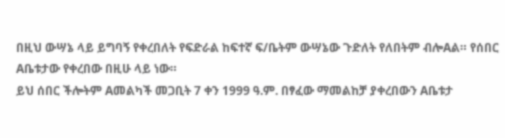በዚህ ውሣኔ ላይ ይግባኝ የቀረበለት የፍድራል ከፍተኛ ፍ/ቤትም ውሣኔው ጉድለት የለበትም ብሎAል። የሰበር Aቤቱታው የቀረበው በዚሁ ላይ ነው።
ይህ ሰበር ችሎትም Aመልካች መጋቢት 7 ቀን 1999 ዓ.ም. በፃፈው ማመልከቻ ያቀረበውን Aቤቱታ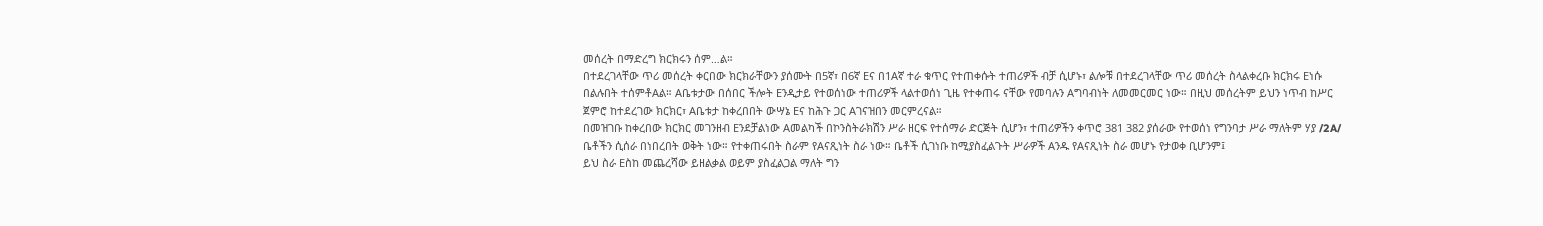መሰረት በማድረግ ክርክሩን ሰም…ል።
በተደረገላቸው ጥሪ መሰረት ቀርበው ክርክራቸውን ያሰሙት በ5ኛ፣ በ6ኛ Eና በ1Aኛ ተራ ቁጥር የተጠቀሱት ተጠሪዎች ብቻ ሲሆኑ፣ ልሎቹ በተደረገላቸው ጥሪ መሰረት ስላልቀረቡ ክርክሩ Eነሱ በልሉበት ተሰምቶAል። Aቤቱታው በሰበር ችሎት Eንዲታይ የተወሰነው ተጠሪዎች ላልተወሰነ ጊዜ የተቀጠሩ ናቸው የመባሉን Aግባብነት ለመመርመር ነው። በዚህ መሰረትም ይህን ነጥብ ከሥር ጀምሮ ከተደረገው ክርክር፣ Aቤቱታ ከቀረበበት ውሣኔ Eና ከሕጉ ጋር Aገናዝበን መርምረናል።
በመዝገቡ ከቀረበው ክርክር መገንዘብ Eንደቻልነው Aመልካች በኮንስትራክሽን ሥራ ዘርፍ የተሰማራ ድርጅት ሲሆን፣ ተጠሪዎችን ቀጥሮ 381 382 ያሰራው የተወሰነ የግንባታ ሥራ ማለትም ሃያ /2A/ ቤቶችን ሲሰራ በነበረበት ወቅት ነው። የተቀጠሩበት ስራም የAናጺነት ስራ ነው። ቤቶች ሲገነቡ ከሚያስፈልጉት ሥራዎች Aንዱ የAናጺነት ስራ መሆኑ የታወቀ ቢሆንም፤
ይህ ስራ Eስከ መጨረሻው ይዘልቃል ወይም ያስፈልጋል ማለት ግን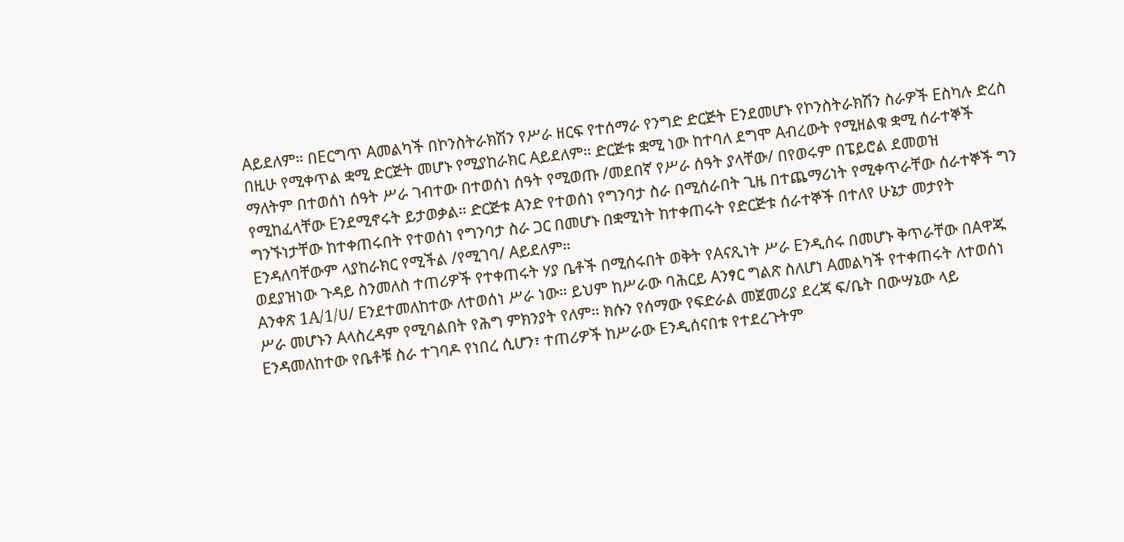Aይደለም። በEርግጥ Aመልካች በኮንስትራክሽን የሥራ ዘርፍ የተሰማራ የንግድ ድርጅት Eንደመሆኑ የኮንስትራክሽን ስራዎች Eስካሉ ድረስ በዚሁ የሚቀጥል ቋሚ ድርጅት መሆኑ የሚያከራክር Aይደለም። ድርጅቱ ቋሚ ነው ከተባለ ደግሞ Aብረውት የሚዘልቁ ቋሚ ሰራተኞች ማለትም በተወሰነ ሰዓት ሥራ ገብተው በተወሰነ ሰዓት የሚወጡ /መደበኛ የሥራ ሰዓት ያላቸው/ በየወሩም በፔይሮል ደመወዝ የሚከፈላቸው Eንደሚኖሩት ይታወቃል። ድርጅቱ Aንድ የተወሰነ የግንባታ ስራ በሚሰራበት ጊዜ በተጨማሪነት የሚቀጥራቸው ሰራተኞች ግን ግንኙነታቸው ከተቀጠሩበት የተወሰነ የግንባታ ስራ ጋር በመሆኑ በቋሚነት ከተቀጠሩት የድርጅቱ ሰራተኞች በተለየ ሁኔታ መታየት Eንዳለባቸውም ላያከራክር የሚችል /የሚገባ/ Aይደለም።
ወደያዝነው ጉዳይ ስንመለስ ተጠሪዎች የተቀጠሩት ሃያ ቤቶች በሚሰሩበት ወቅት የAናጺነት ሥራ Eንዲሰሩ በመሆኑ ቅጥራቸው በAዋጁ Aንቀጽ 1A/1/ሀ/ Eንደተመለከተው ለተወሰነ ሥራ ነው። ይህም ከሥራው ባሕርይ Aንፃር ግልጽ ስለሆነ Aመልካች የተቀጠሩት ለተወሰነ ሥራ መሆኑን Aላስረዳም የሚባልበት የሕግ ምክንያት የለም። ክሱን የሰማው የፍድራል መጀመሪያ ደረጃ ፍ/ቤት በውሣኔው ላይ Eንዳመለከተው የቤቶቹ ስራ ተገባዶ የነበረ ሲሆን፣ ተጠሪዎች ከሥራው Eንዲሰናበቱ የተደረጉትም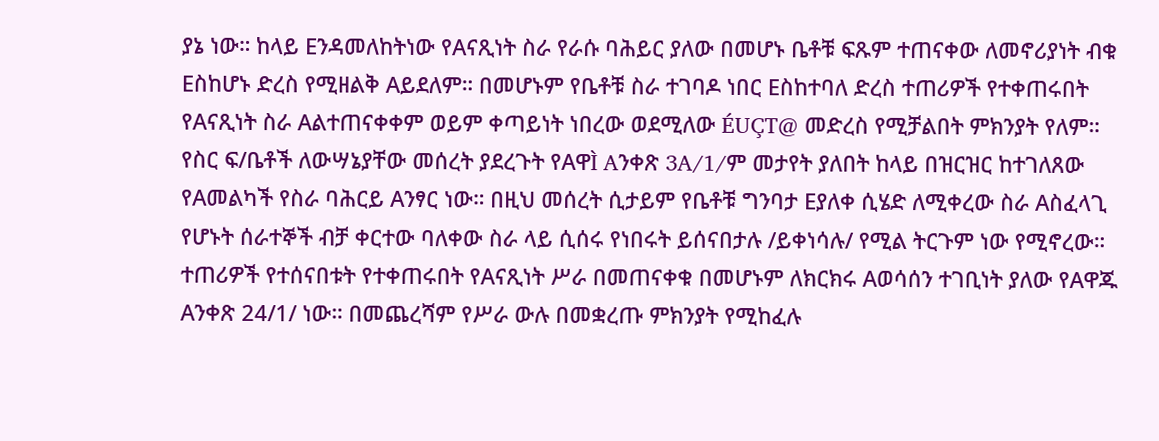ያኔ ነው። ከላይ Eንዳመለከትነው የAናጺነት ስራ የራሱ ባሕይር ያለው በመሆኑ ቤቶቹ ፍጹም ተጠናቀው ለመኖሪያነት ብቁ Eስከሆኑ ድረስ የሚዘልቅ Aይደለም። በመሆኑም የቤቶቹ ስራ ተገባዶ ነበር Eስከተባለ ድረስ ተጠሪዎች የተቀጠሩበት የAናጺነት ስራ Aልተጠናቀቀም ወይም ቀጣይነት ነበረው ወደሚለው ÉUÇT@ መድረስ የሚቻልበት ምክንያት የለም። የስር ፍ/ቤቶች ለውሣኔያቸው መሰረት ያደረጉት የAዋÌ Aንቀጽ 3A/1/ም መታየት ያለበት ከላይ በዝርዝር ከተገለጸው የAመልካች የስራ ባሕርይ Aንፃር ነው። በዚህ መሰረት ሲታይም የቤቶቹ ግንባታ Eያለቀ ሲሄድ ለሚቀረው ስራ Aስፈላጊ የሆኑት ሰራተኞች ብቻ ቀርተው ባለቀው ስራ ላይ ሲሰሩ የነበሩት ይሰናበታሉ /ይቀነሳሉ/ የሚል ትርጉም ነው የሚኖረው። ተጠሪዎች የተሰናበቱት የተቀጠሩበት የAናጺነት ሥራ በመጠናቀቁ በመሆኑም ለክርክሩ Aወሳሰን ተገቢነት ያለው የAዋጁ Aንቀጽ 24/1/ ነው። በመጨረሻም የሥራ ውሉ በመቋረጡ ምክንያት የሚከፈሉ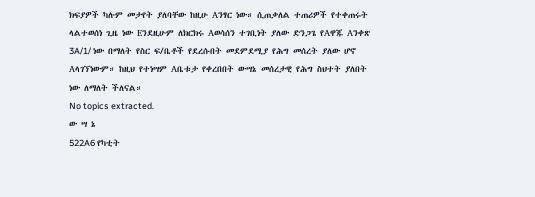ክፍያዎች ካሉም መታየት ያለባቸው ከዚሁ Aንፃር ነው። ሲጠቃለል ተጠሪዎች የተቀጠሩት ላልተወሰነ ጊዜ ነው Eንደዚሁም ለክርክሩ Aወሳሰን ተገቢነት ያለው ድንጋጌ የAዋጁ Aንቀጽ 3A/1/ ነው በማለት የስር ፍ/ቤቶች የደረሱበት መደምደሚያ የሕግ መሰረት ያለው ሆኖ Aላገኘነውም። ከዚህ የተነሣም Aቤቱታ የቀረበበት ውሣኔ መሰረታዊ የሕግ ስህተት ያለበት ነው ለማለት ችለናል።
No topics extracted.
ው ሣ ኔ
522A6 የካቲት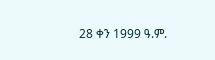28 ቀን 1999 ዓ.ም.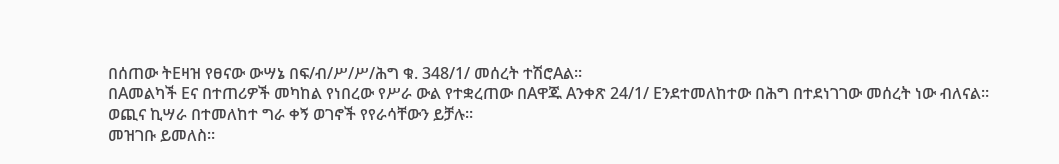በሰጠው ትEዛዝ የፀናው ውሣኔ በፍ/ብ/ሥ/ሥ/ሕግ ቁ. 348/1/ መሰረት ተሽሮAል።
በAመልካች Eና በተጠሪዎች መካከል የነበረው የሥራ ውል የተቋረጠው በAዋጁ Aንቀጽ 24/1/ Eንደተመለከተው በሕግ በተደነገገው መሰረት ነው ብለናል።
ወጪና ኪሣራ በተመለከተ ግራ ቀኝ ወገኖች የየራሳቸውን ይቻሉ።
መዝገቡ ይመለስ።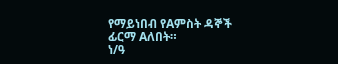የማይነበብ የAምስት ዳኞች ፊርማ Aለበት።
ነ/ዓ